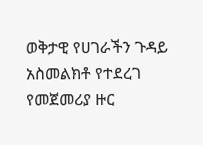ወቅታዊ የሀገራችን ጉዳይ አስመልክቶ የተደረገ የመጀመሪያ ዙር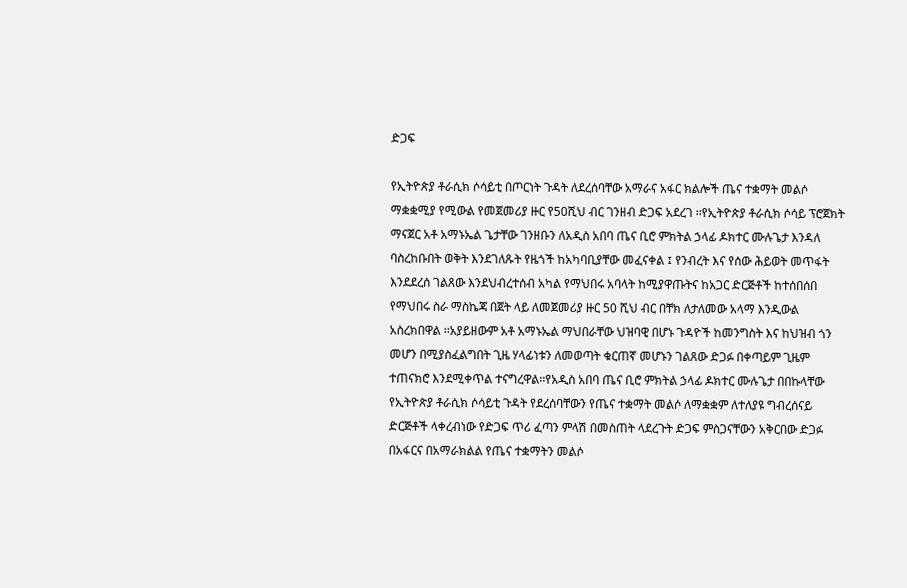ድጋፍ

የኢትዮጵያ ቶራሲክ ሶሳይቲ በጦርነት ጉዳት ለደረሰባቸው አማራና አፋር ክልሎች ጤና ተቋማት መልሶ ማቋቋሚያ የሚውል የመጀመሪያ ዙር የ50ሺህ ብር ገንዘብ ድጋፍ አደረገ ፡፡የኢትዮጵያ ቶራሲክ ሶሳይ ፕሮጀክት ማናጀር አቶ አማኑኤል ጌታቸው ገንዘቡን ለአዲስ አበባ ጤና ቢሮ ምክትል ኃላፊ ዶክተር ሙሉጌታ እንዳለ ባስረከቡበት ወቅት እንደገለጹት የዜጎች ከአካባቢያቸው መፈናቀል ፤ የንብረት እና የሰው ሕይወት መጥፋት እንደደረሰ ገልጸው እንደህብረተሰብ አካል የማህበሩ አባላት ከሚያዋጡትና ከአጋር ድርጅቶች ከተሰበሰበ የማህበሩ ስራ ማስኬጃ በጀት ላይ ለመጀመሪያ ዙር 50 ሺህ ብር በቸክ ለታለመው አላማ እንዲውል አስረክበዋል ፡፡አያይዘውም አቶ አማኑኤል ማህበራቸው ህዝባዊ በሆኑ ጉዳዮች ከመንግስት እና ከህዝብ ጎን መሆን በሚያስፈልግበት ጊዜ ሃላፊነቱን ለመወጣት ቁርጠኛ መሆኑን ገልጸው ድጋፉ በቀጣይም ጊዜም ተጠናክሮ እንደሚቀጥል ተናግረዋል፡፡የአዲስ አበባ ጤና ቢሮ ምክትል ኃላፊ ዶክተር ሙሉጌታ በበኩላቸው የኢትዮጵያ ቶራሲክ ሶሳይቲ ጉዳት የደረሰባቸውን የጤና ተቋማት መልሶ ለማቋቋም ለተለያዩ ግብረሰናይ ድርጅቶች ላቀረብነው የድጋፍ ጥሪ ፈጣን ምላሽ በመስጠት ላደረጉት ድጋፍ ምስጋናቸውን አቅርበው ድጋፉ በአፋርና በአማራክልል የጤና ተቋማትን መልሶ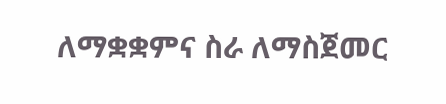ለማቋቋምና ስራ ለማስጀመር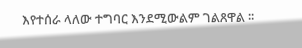እየተሰራ ላለው ተግባር እንደሚውልም ገልጸዋል ፡፡